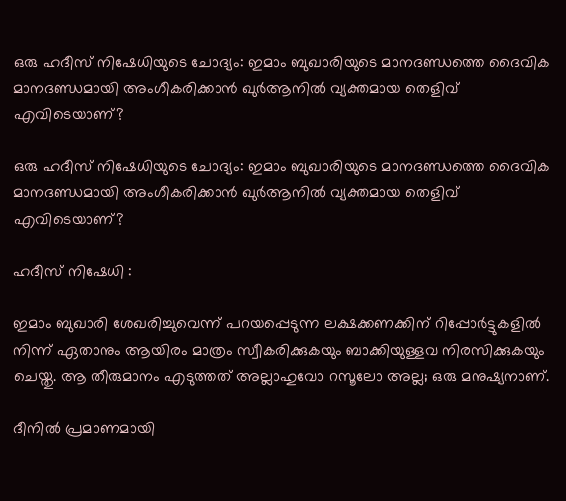ഒരു ഹദീസ് നിഷേധിയുടെ ചോദ്യം: ഇമാം ബുഖാരിയുടെ മാനദണ്ഡത്തെ ദൈവിക മാനദണ്ഡമായി അംഗീകരിക്കാൻ ഖുർആനിൽ വ്യക്തമായ തെളിവ് എവിടെയാണ്?

ഒരു ഹദീസ് നിഷേധിയുടെ ചോദ്യം: ഇമാം ബുഖാരിയുടെ മാനദണ്ഡത്തെ ദൈവിക മാനദണ്ഡമായി അംഗീകരിക്കാൻ ഖുർആനിൽ വ്യക്തമായ തെളിവ് എവിടെയാണ്?

ഹദീസ് നിഷേധി :

ഇമാം ബുഖാരി ശേഖരിച്ചുവെന്ന് പറയപ്പെടുന്ന ലക്ഷക്കണക്കിന് റിപ്പോർട്ടുകളിൽ നിന്ന് ഏതാനും ആയിരം മാത്രം സ്വീകരിക്കുകയും ബാക്കിയുള്ളവ നിരസിക്കുകയും ചെയ്തു. ആ തീരുമാനം എടുത്തത് അല്ലാഹുവോ റസൂലോ അല്ല; ഒരു മനുഷ്യനാണ്.

ദീനിൽ പ്രമാണമായി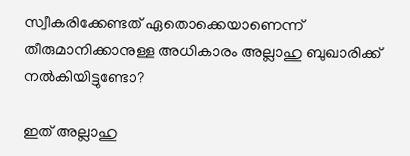സ്വീകരിക്കേണ്ടത് ഏതൊക്കെയാണെന്ന് തീരുമാനിക്കാനുള്ള അധികാരം അല്ലാഹു ബുഖാരിക്ക് നൽകിയിട്ടുണ്ടോ?

ഇത് അല്ലാഹു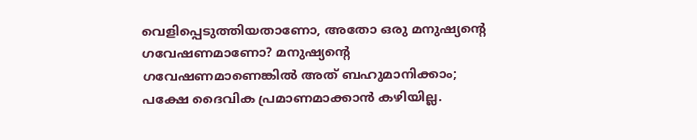വെളിപ്പെടുത്തിയതാണോ, അതോ ഒരു മനുഷ്യന്റെ ഗവേഷണമാണോ? മനുഷ്യന്റെ ഗവേഷണമാണെങ്കിൽ അത് ബഹുമാനിക്കാം; പക്ഷേ ദൈവിക പ്രമാണമാക്കാൻ കഴിയില്ല.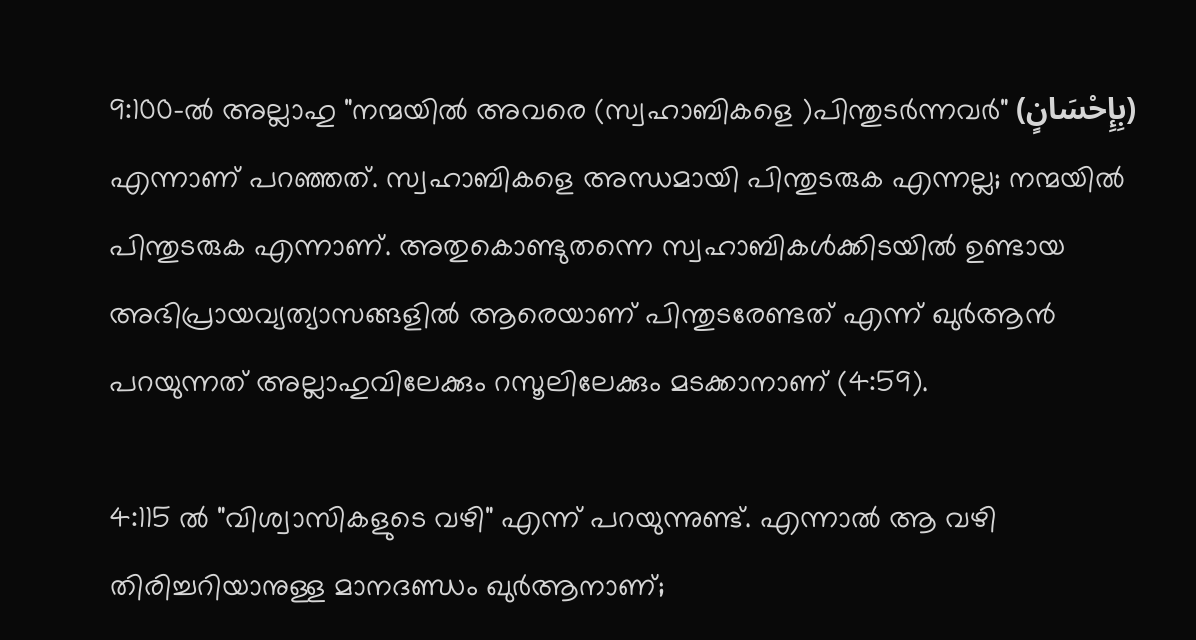9:100-ൽ അല്ലാഹു "നന്മയിൽ അവരെ (സ്വഹാബികളെ )പിന്തുടർന്നവർ" (بِإِحْسَانٍ) എന്നാണ് പറഞ്ഞത്. സ്വഹാബികളെ അന്ധമായി പിന്തുടരുക എന്നല്ല; നന്മയിൽ പിന്തുടരുക എന്നാണ്. അതുകൊണ്ടുതന്നെ സ്വഹാബികൾക്കിടയിൽ ഉണ്ടായ അഭിപ്രായവ്യത്യാസങ്ങളിൽ ആരെയാണ് പിന്തുടരേണ്ടത് എന്ന് ഖുർആൻ പറയുന്നത് അല്ലാഹുവിലേക്കും റസൂലിലേക്കും മടക്കാനാണ് (4:59).

4:115 ൽ "വിശ്വാസികളുടെ വഴി" എന്ന് പറയുന്നുണ്ട്. എന്നാൽ ആ വഴി തിരിച്ചറിയാനുള്ള മാനദണ്ഡം ഖുർആനാണ്;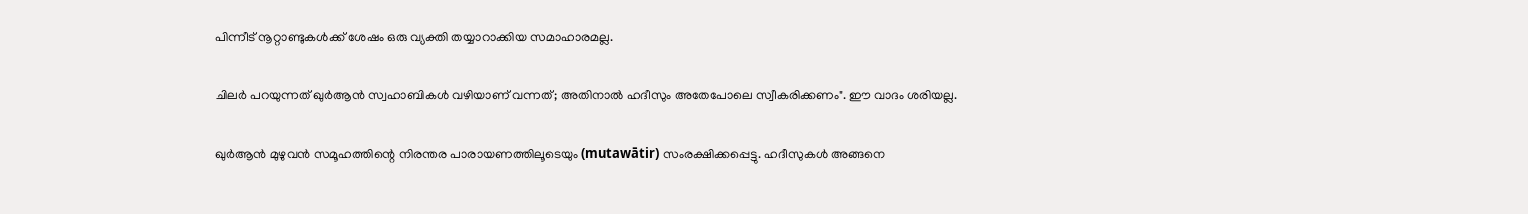പിന്നീട് നൂറ്റാണ്ടുകൾക്ക് ശേഷം ഒരു വ്യക്തി തയ്യാറാക്കിയ സമാഹാരമല്ല.

ചിലർ പറയുന്നത് ഖുർആൻ സ്വഹാബികൾ വഴിയാണ് വന്നത്; അതിനാൽ ഹദീസും അതേപോലെ സ്വീകരിക്കണം". ഈ വാദം ശരിയല്ല.

ഖുർആൻ മുഴുവൻ സമൂഹത്തിന്റെ നിരന്തര പാരായണത്തിലൂടെയും (mutawātir) സംരക്ഷിക്കപ്പെട്ടു. ഹദീസുകൾ അങ്ങനെ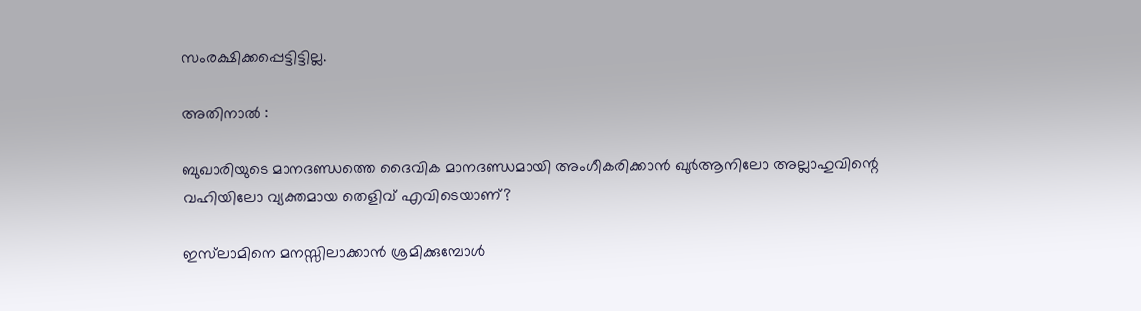സംരക്ഷിക്കപ്പെട്ടിട്ടില്ല.

അതിനാൽ :

ബുഖാരിയുടെ മാനദണ്ഡത്തെ ദൈവിക മാനദണ്ഡമായി അംഗീകരിക്കാൻ ഖുർആനിലോ അല്ലാഹുവിന്റെ വഹിയിലോ വ്യക്തമായ തെളിവ് എവിടെയാണ്?

ഇസ്‌ലാമിനെ മനസ്സിലാക്കാൻ ശ്രമിക്കുമ്പോൾ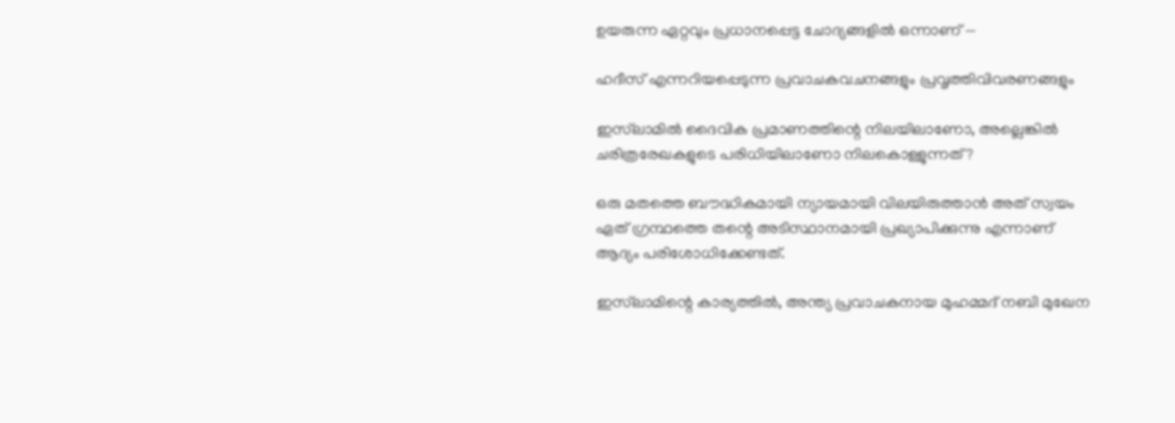ഉയരുന്ന ഏറ്റവും പ്രധാനപ്പെട്ട ചോദ്യങ്ങളിൽ ഒന്നാണ് —

ഹദീസ് എന്നറിയപ്പെടുന്ന പ്രവാചകവചനങ്ങളും പ്രവൃത്തിവിവരണങ്ങളും

ഇസ്‌ലാമിൽ ദൈവിക പ്രമാണത്തിന്റെ നിലയിലാണോ, അല്ലെങ്കിൽ ചരിത്രരേഖകളുടെ പരിധിയിലാണോ നിലകൊള്ളുന്നത്?

ഒരു മതത്തെ ബൗദ്ധികമായി ന്യായമായി വിലയിരുത്താൻ അത് സ്വയം ഏത് ഗ്രന്ഥത്തെ തന്റെ അടിസ്ഥാനമായി പ്രഖ്യാപിക്കുന്നു എന്നാണ് ആദ്യം പരിശോധിക്കേണ്ടത്.

ഇസ്‌ലാമിന്റെ കാര്യത്തിൽ, അന്ത്യ പ്രവാചകനായ മുഹമ്മദ് നബി മുഖേന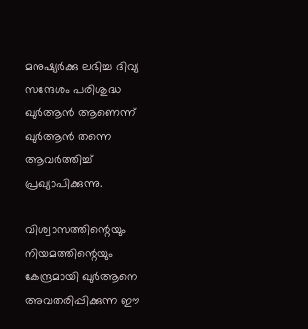മനുഷ്യർക്കു ലഭിച്ച ദിവ്യ സന്ദേശം പരിശുദ്ധ ഖുർആൻ ആണെന്ന് ഖുർആൻ തന്നെ ആവർത്തിച്ച് പ്രഖ്യാപിക്കുന്നു.

വിശ്വാസത്തിന്റെയും നിയമത്തിന്റെയും കേന്ദ്രമായി ഖുർആനെ അവതരിപ്പിക്കുന്ന ഈ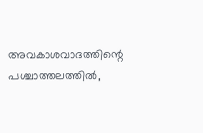അവകാശവാദത്തിന്റെ പശ്ചാത്തലത്തിൽ,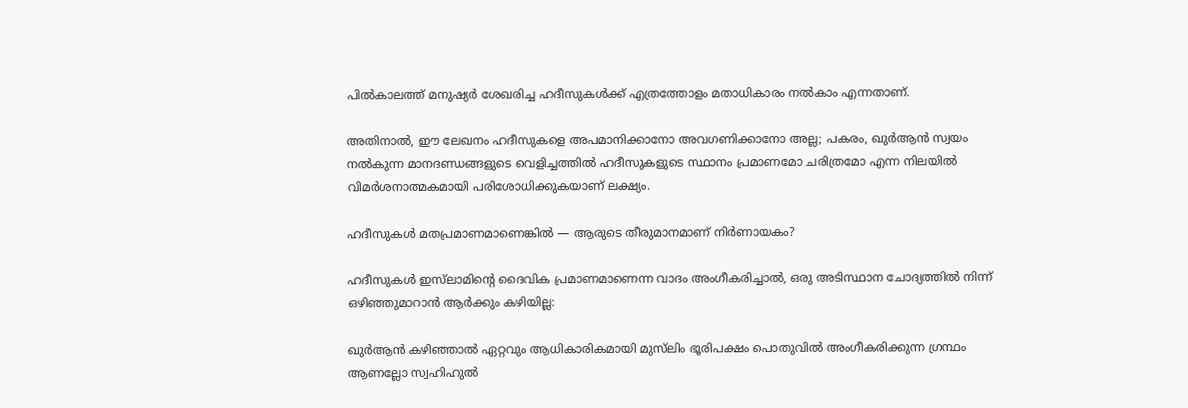പിൽകാലത്ത് മനുഷ്യർ ശേഖരിച്ച ഹദീസുകൾക്ക് എത്രത്തോളം മതാധികാരം നൽകാം എന്നതാണ്.

അതിനാൽ, ഈ ലേഖനം ഹദീസുകളെ അപമാനിക്കാനോ അവഗണിക്കാനോ അല്ല; പകരം, ഖുർആൻ സ്വയം നൽകുന്ന മാനദണ്ഡങ്ങളുടെ വെളിച്ചത്തിൽ ഹദീസുകളുടെ സ്ഥാനം പ്രമാണമോ ചരിത്രമോ എന്ന നിലയിൽ വിമർശനാത്മകമായി പരിശോധിക്കുകയാണ് ലക്ഷ്യം.

ഹദീസുകൾ മതപ്രമാണമാണെങ്കിൽ — ആരുടെ തീരുമാനമാണ് നിർണായകം?

ഹദീസുകൾ ഇസ്‌ലാമിന്റെ ദൈവിക പ്രമാണമാണെന്ന വാദം അംഗീകരിച്ചാൽ, ഒരു അടിസ്ഥാന ചോദ്യത്തിൽ നിന്ന് ഒഴിഞ്ഞുമാറാൻ ആർക്കും കഴിയില്ല:

ഖുർആൻ കഴിഞ്ഞാൽ ഏറ്റവും ആധികാരികമായി മുസ്‌ലിം ഭൂരിപക്ഷം പൊതുവിൽ അംഗീകരിക്കുന്ന ഗ്രന്ഥം ആണല്ലോ സ്വഹിഹുൽ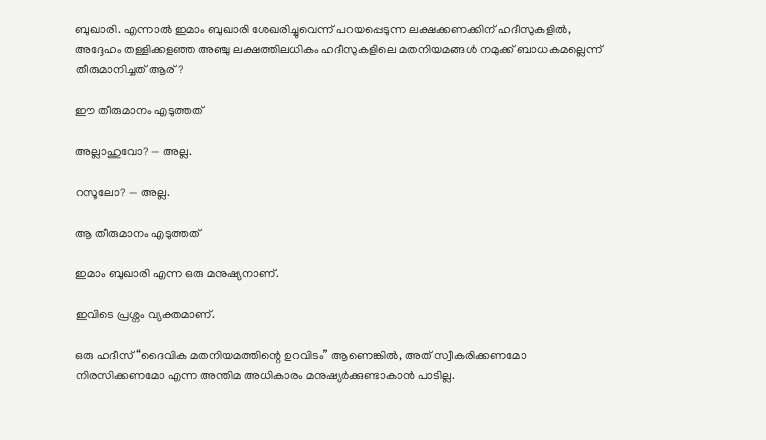ബുഖാരി. എന്നാൽ ഇമാം ബുഖാരി ശേഖരിച്ചുവെന്ന് പറയപ്പെടുന്ന ലക്ഷക്കണക്കിന് ഹദീസുകളിൽ,
അദ്ദേഹം തള്ളിക്കളഞ്ഞ അഞ്ചു ലക്ഷത്തിലധികം ഹദീസുകളിലെ മതനിയമങ്ങൾ നമുക്ക് ബാധകമല്ലെന്ന് തീരുമാനിച്ചത് ആര്?

ഈ തീരുമാനം എടുത്തത്

അല്ലാഹുവോ? — അല്ല.

റസൂലോ? — അല്ല.

ആ തീരുമാനം എടുത്തത്

ഇമാം ബുഖാരി എന്ന ഒരു മനുഷ്യനാണ്.

ഇവിടെ പ്രശ്നം വ്യക്തമാണ്.

ഒരു ഹദീസ് “ദൈവിക മതനിയമത്തിന്റെ ഉറവിടം” ആണെങ്കിൽ, അത് സ്വീകരിക്കണമോ നിരസിക്കണമോ എന്ന അന്തിമ അധികാരം മനുഷ്യർക്കുണ്ടാകാൻ പാടില്ല.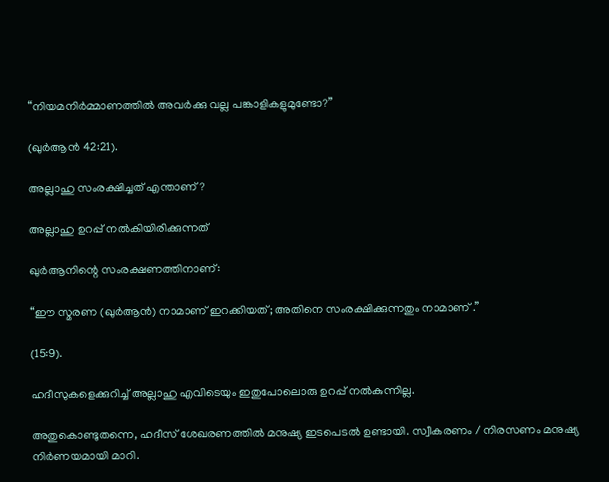“നിയമനിർമ്മാണത്തിൽ അവർക്കു വല്ല പങ്കാളികളുമുണ്ടോ?”

(ഖുർആൻ 42:21).

അല്ലാഹു സംരക്ഷിച്ചത് എന്താണ്?

അല്ലാഹു ഉറപ്പ് നൽകിയിരിക്കുന്നത്

ഖുർആനിന്റെ സംരക്ഷണത്തിനാണ്:

“ഈ സ്മരണ (ഖുർആൻ) നാമാണ് ഇറക്കിയത്; അതിനെ സംരക്ഷിക്കുന്നതും നാമാണ് .”

(15:9).

ഹദീസുകളെക്കുറിച്ച് അല്ലാഹു എവിടെയും ഇതുപോലൊരു ഉറപ്പ് നൽകുന്നില്ല.

അതുകൊണ്ടുതന്നെ, ഹദീസ് ശേഖരണത്തിൽ മനുഷ്യ ഇടപെടൽ ഉണ്ടായി. സ്വീകരണം / നിരസണം മനുഷ്യ നിർണയമായി മാറി.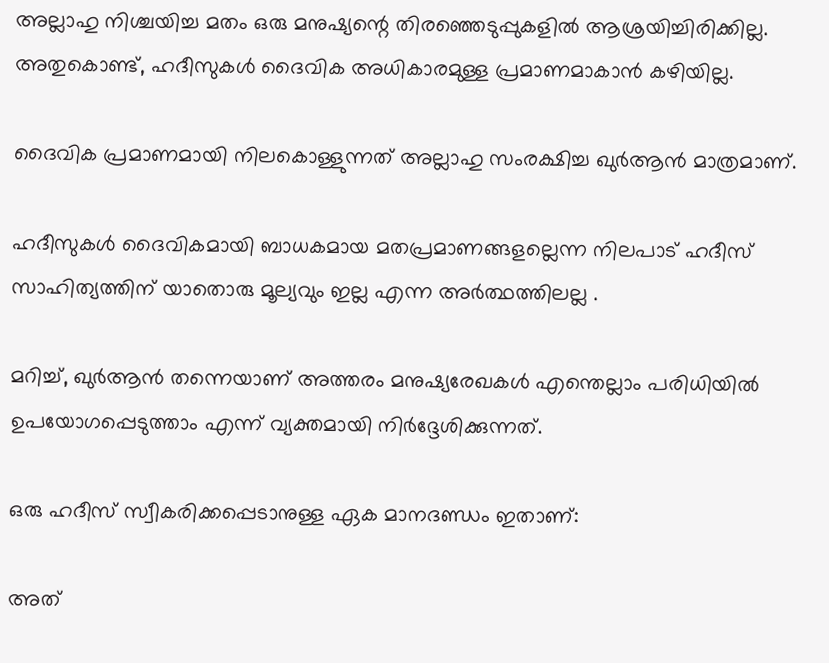അല്ലാഹു നിശ്ചയിച്ച മതം ഒരു മനുഷ്യന്റെ തിരഞ്ഞെടുപ്പുകളിൽ ആശ്രയിച്ചിരിക്കില്ല. അതുകൊണ്ട്, ഹദീസുകൾ ദൈവിക അധികാരമുള്ള പ്രമാണമാകാൻ കഴിയില്ല.

ദൈവിക പ്രമാണമായി നിലകൊള്ളുന്നത് അല്ലാഹു സംരക്ഷിച്ച ഖുർആൻ മാത്രമാണ്.

ഹദീസുകൾ ദൈവികമായി ബാധകമായ മതപ്രമാണങ്ങളല്ലെന്ന നിലപാട് ഹദീസ് സാഹിത്യത്തിന് യാതൊരു മൂല്യവും ഇല്ല എന്ന അർത്ഥത്തിലല്ല .

മറിച്ച്, ഖുർആൻ തന്നെയാണ് അത്തരം മനുഷ്യരേഖകൾ എന്തെല്ലാം പരിധിയിൽ ഉപയോഗപ്പെടുത്താം എന്ന് വ്യക്തമായി നിർദ്ദേശിക്കുന്നത്.

ഒരു ഹദീസ് സ്വീകരിക്കപ്പെടാനുള്ള ഏക മാനദണ്ഡം ഇതാണ്:

അത്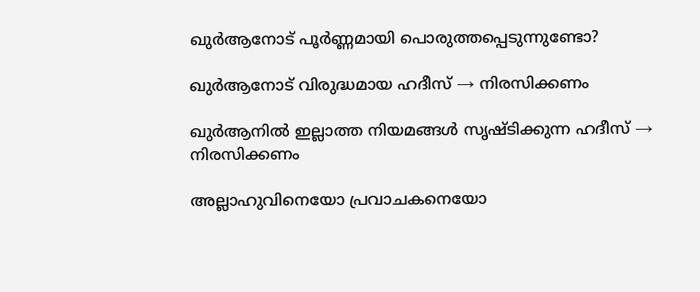ഖുർആനോട് പൂർണ്ണമായി പൊരുത്തപ്പെടുന്നുണ്ടോ?

ഖുർആനോട് വിരുദ്ധമായ ഹദീസ് → നിരസിക്കണം

ഖുർആനിൽ ഇല്ലാത്ത നിയമങ്ങൾ സൃഷ്ടിക്കുന്ന ഹദീസ് → നിരസിക്കണം

അല്ലാഹുവിനെയോ പ്രവാചകനെയോ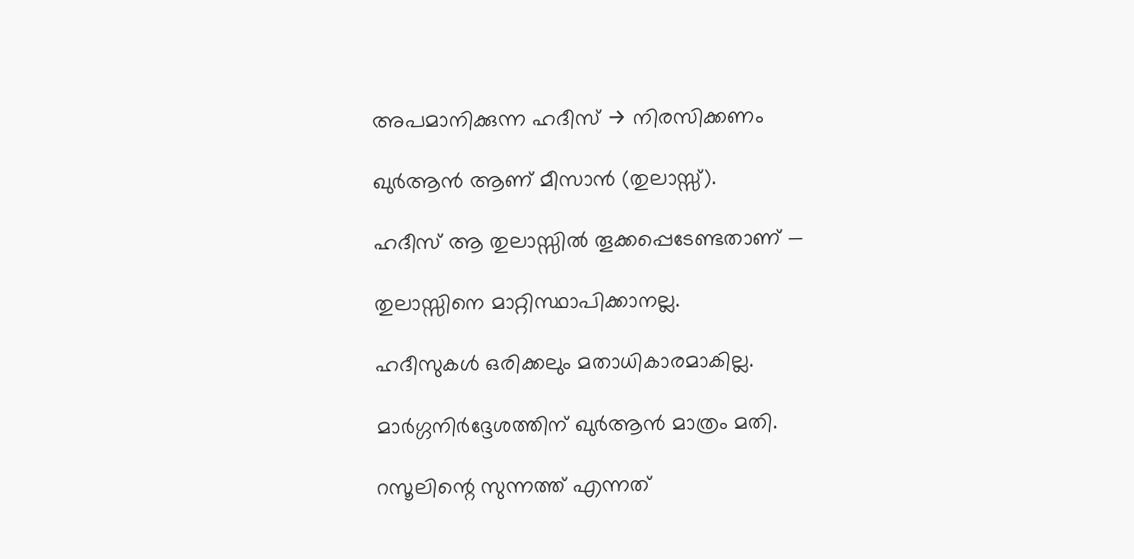അപമാനിക്കുന്ന ഹദീസ് → നിരസിക്കണം

ഖുർആൻ ആണ് മീസാൻ (തുലാസ്സ്).

ഹദീസ് ആ തുലാസ്സിൽ തൂക്കപ്പെടേണ്ടതാണ് —

തുലാസ്സിനെ മാറ്റിസ്ഥാപിക്കാനല്ല.

ഹദീസുകൾ ഒരിക്കലും മതാധികാരമാകില്ല.

മാർഗ്ഗനിർദ്ദേശത്തിന് ഖുർആൻ മാത്രം മതി.

റസൂലിന്റെ സുന്നത്ത് എന്നത്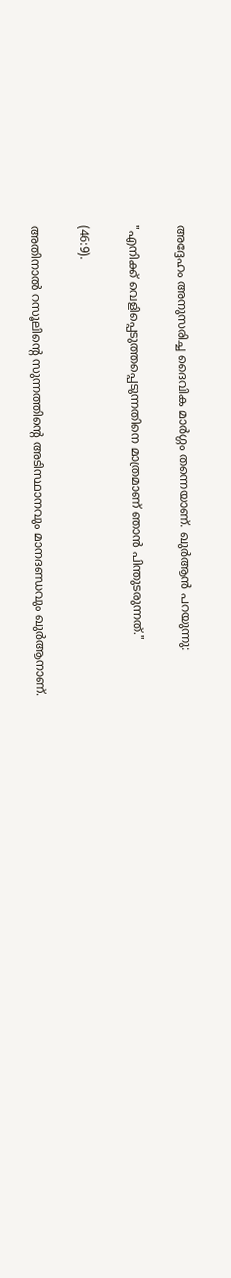അദ്ദേഹം അനുസരിച്ച ദൈവിക മാർഗ്ഗം തന്നെയാണ്. ഖുർആൻ പറയുന്നു:

"എനിക്ക് വെളിപ്പെടുത്തപ്പെടുന്നതിനെ മാത്രമാണ് ഞാൻ പിന്തുടരുന്നത്."

(46:9).

അതിനാൽ റസൂലിന്റെ സുന്നത്തിന്റെ അടിസ്ഥാനവും മാനദണ്ഡവും ഖുർആനാണ്.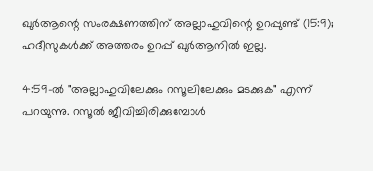ഖുർആന്റെ സംരക്ഷണത്തിന് അല്ലാഹുവിന്റെ ഉറപ്പുണ്ട് (15:9); ഹദീസുകൾക്ക് അത്തരം ഉറപ്പ് ഖുർആനിൽ ഇല്ല.

4:59-ൽ "അല്ലാഹുവിലേക്കും റസൂലിലേക്കും മടക്കുക" എന്ന് പറയുന്നു. റസൂൽ ജീവിച്ചിരിക്കുമ്പോൾ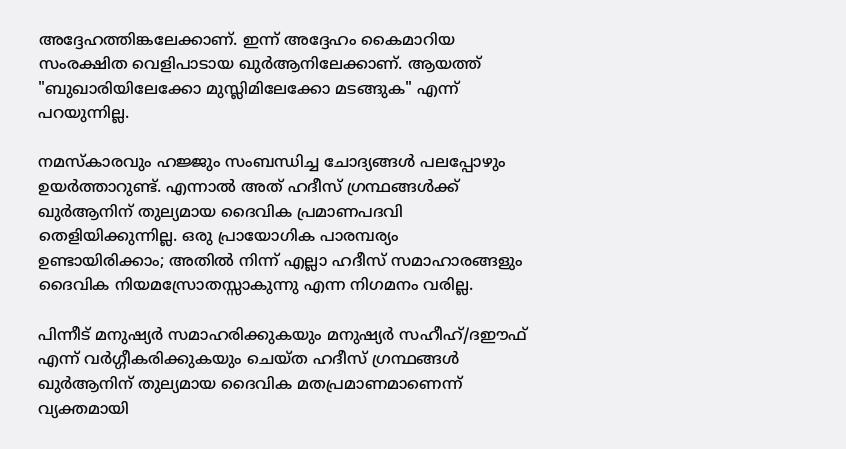അദ്ദേഹത്തിങ്കലേക്കാണ്. ഇന്ന് അദ്ദേഹം കൈമാറിയ സംരക്ഷിത വെളിപാടായ ഖുർആനിലേക്കാണ്. ആയത്ത് "ബുഖാരിയിലേക്കോ മുസ്ലിമിലേക്കോ മടങ്ങുക" എന്ന് പറയുന്നില്ല.

നമസ്കാരവും ഹജ്ജും സംബന്ധിച്ച ചോദ്യങ്ങൾ പലപ്പോഴും ഉയർത്താറുണ്ട്. എന്നാൽ അത് ഹദീസ് ഗ്രന്ഥങ്ങൾക്ക് ഖുർആനിന് തുല്യമായ ദൈവിക പ്രമാണപദവി തെളിയിക്കുന്നില്ല. ഒരു പ്രായോഗിക പാരമ്പര്യം ഉണ്ടായിരിക്കാം; അതിൽ നിന്ന് എല്ലാ ഹദീസ് സമാഹാരങ്ങളും ദൈവിക നിയമസ്രോതസ്സാകുന്നു എന്ന നിഗമനം വരില്ല.

പിന്നീട് മനുഷ്യർ സമാഹരിക്കുകയും മനുഷ്യർ സഹീഹ്/ദഈഫ് എന്ന് വർഗ്ഗീകരിക്കുകയും ചെയ്ത ഹദീസ് ഗ്രന്ഥങ്ങൾ ഖുർആനിന് തുല്യമായ ദൈവിക മതപ്രമാണമാണെന്ന് വ്യക്തമായി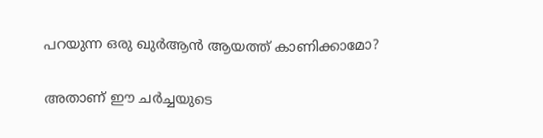പറയുന്ന ഒരു ഖുർആൻ ആയത്ത് കാണിക്കാമോ?

അതാണ് ഈ ചർച്ചയുടെ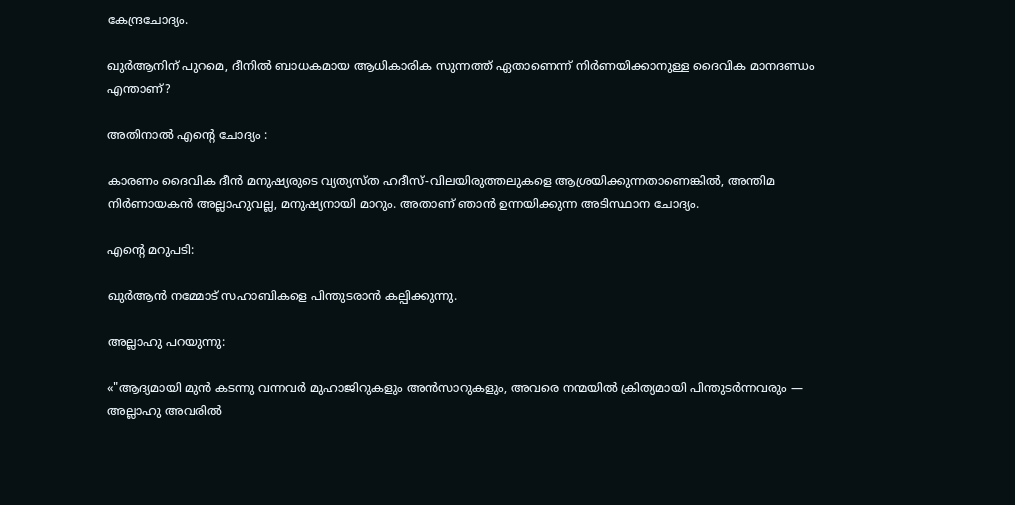കേന്ദ്രചോദ്യം.

ഖുർആനിന് പുറമെ, ദീനിൽ ബാധകമായ ആധികാരിക സുന്നത്ത് ഏതാണെന്ന് നിർണയിക്കാനുള്ള ദൈവിക മാനദണ്ഡം എന്താണ്?

അതിനാൽ എന്റെ ചോദ്യം :

കാരണം ദൈവിക ദീൻ മനുഷ്യരുടെ വ്യത്യസ്ത ഹദീസ്-വിലയിരുത്തലുകളെ ആശ്രയിക്കുന്നതാണെങ്കിൽ, അന്തിമ നിർണായകൻ അല്ലാഹുവല്ല, മനുഷ്യനായി മാറും. അതാണ് ഞാൻ ഉന്നയിക്കുന്ന അടിസ്ഥാന ചോദ്യം.

എൻ്റെ മറുപടി:

ഖുർആൻ നമ്മോട് സഹാബികളെ പിന്തുടരാൻ കല്പിക്കുന്നു.

അല്ലാഹു പറയുന്നു:

«"ആദ്യമായി മുൻ കടന്നു വന്നവർ മുഹാജിറുകളും അൻസാറുകളും, അവരെ നന്മയിൽ ക്രിത്യമായി പിന്തുടർന്നവരും — അല്ലാഹു അവരിൽ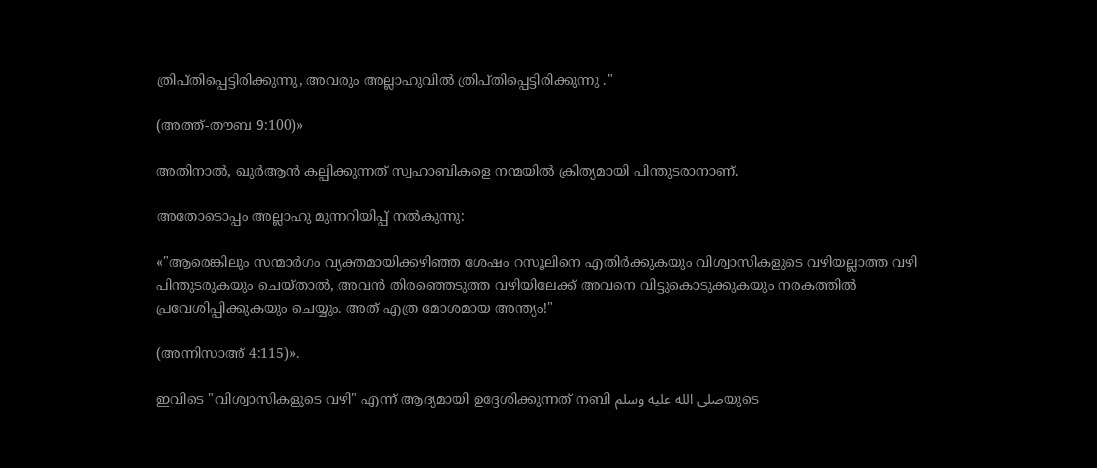ത്രിപ്തിപ്പെട്ടിരിക്കുന്നു, അവരും അല്ലാഹുവിൽ ത്രിപ്തിപ്പെട്ടിരിക്കുന്നു ."

(അത്ത്-തൗബ 9:100)»

അതിനാൽ, ഖുർആൻ കല്പിക്കുന്നത് സ്വഹാബികളെ നന്മയിൽ ക്രിത്യമായി പിന്തുടരാനാണ്.

അതോടൊപ്പം അല്ലാഹു മുന്നറിയിപ്പ് നൽകുന്നു:

«"ആരെങ്കിലും സന്മാർഗം വ്യക്തമായിക്കഴിഞ്ഞ ശേഷം റസൂലിനെ എതിർക്കുകയും വിശ്വാസികളുടെ വഴിയല്ലാത്ത വഴി പിന്തുടരുകയും ചെയ്താൽ, അവൻ തിരഞ്ഞെടുത്ത വഴിയിലേക്ക് അവനെ വിട്ടുകൊടുക്കുകയും നരകത്തിൽ പ്രവേശിപ്പിക്കുകയും ചെയ്യും. അത് എത്ര മോശമായ അന്ത്യം!"

(അന്നിസാഅ് 4:115)».

ഇവിടെ "വിശ്വാസികളുടെ വഴി" എന്ന് ആദ്യമായി ഉദ്ദേശിക്കുന്നത് നബി صلى الله عليه وسلمയുടെ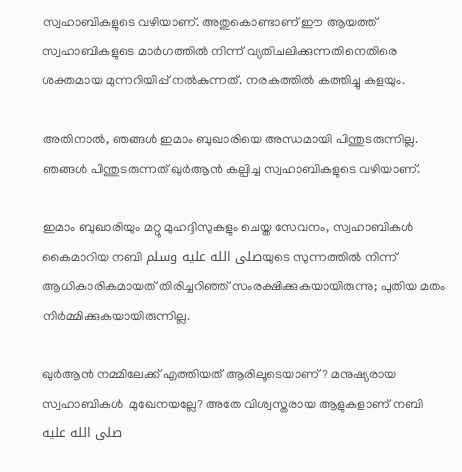സ്വഹാബികളുടെ വഴിയാണ്. അതുകൊണ്ടാണ് ഈ ആയത്ത് സ്വഹാബികളുടെ മാർഗത്തിൽ നിന്ന് വ്യതിചലിക്കുന്നതിനെതിരെ ശക്തമായ മുന്നറിയിപ്പ് നൽകുന്നത്. നരകത്തിൽ കത്തിച്ചു കളയും.

അതിനാൽ, ഞങ്ങൾ ഇമാം ബുഖാരിയെ അന്ധമായി പിന്തുടരുന്നില്ല. ഞങ്ങൾ പിന്തുടരുന്നത് ഖുർആൻ കല്പിച്ച സ്വഹാബികളുടെ വഴിയാണ്.

ഇമാം ബുഖാരിയും മറ്റു മുഹദ്ദിസുകളും ചെയ്ത സേവനം, സ്വഹാബികൾ കൈമാറിയ നബി صلى الله عليه وسلمയുടെ സുന്നത്തിൽ നിന്ന് ആധികാരികമായത് തിരിച്ചറിഞ്ഞ് സംരക്ഷിക്കുകയായിരുന്നു; പുതിയ മതം നിർമ്മിക്കുകയായിരുന്നില്ല.

ഖുർആൻ നമ്മിലേക്ക് എത്തിയത് ആരിലൂടെയാണ്? മനുഷ്യരായ സ്വഹാബികൾ  മുഖേനയല്ലേ? അതേ വിശ്വസ്തരായ ആളുകളാണ് നബി صلى الله عليه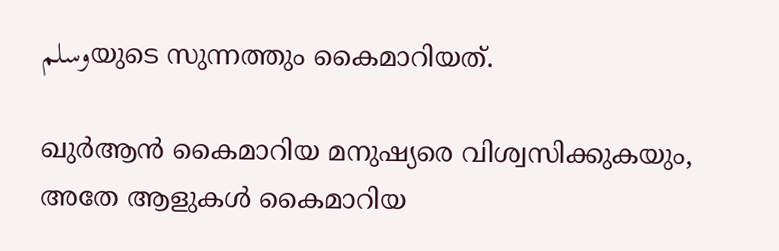وسلمയുടെ സുന്നത്തും കൈമാറിയത്.

ഖുർആൻ കൈമാറിയ മനുഷ്യരെ വിശ്വസിക്കുകയും, അതേ ആളുകൾ കൈമാറിയ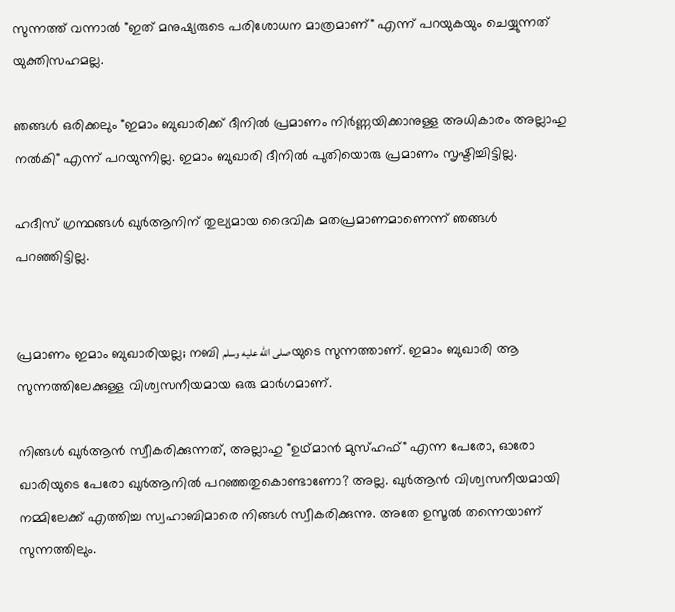സുന്നത്ത് വന്നാൽ "ഇത് മനുഷ്യരുടെ പരിശോധന മാത്രമാണ്" എന്ന് പറയുകയും ചെയ്യുന്നത് യുക്തിസഹമല്ല.

ഞങ്ങൾ ഒരിക്കലും "ഇമാം ബുഖാരിക്ക് ദീനിൽ പ്രമാണം നിർണ്ണയിക്കാനുള്ള അധികാരം അല്ലാഹു നൽകി" എന്ന് പറയുന്നില്ല. ഇമാം ബുഖാരി ദീനിൽ പുതിയൊരു പ്രമാണം സൃഷ്ടിച്ചിട്ടില്ല.

ഹദീസ് ഗ്രന്ഥങ്ങൾ ഖുർആനിന് തുല്യമായ ദൈവിക മതപ്രമാണമാണെന്ന് ഞങ്ങൾ പറഞ്ഞിട്ടില്ല.


പ്രമാണം ഇമാം ബുഖാരിയല്ല; നബി صلى الله عليه وسلمയുടെ സുന്നത്താണ്. ഇമാം ബുഖാരി ആ സുന്നത്തിലേക്കുള്ള വിശ്വസനീയമായ ഒരു മാർഗമാണ്.

നിങ്ങൾ ഖുർആൻ സ്വീകരിക്കുന്നത്, അല്ലാഹു "ഉഥ്മാൻ മുസ്ഹഫ്" എന്ന പേരോ, ഓരോ ഖാരിയുടെ പേരോ ഖുർആനിൽ പറഞ്ഞതുകൊണ്ടാണോ? അല്ല. ഖുർആൻ വിശ്വസനീയമായി നമ്മിലേക്ക് എത്തിച്ച സ്വഹാബിമാരെ നിങ്ങൾ സ്വീകരിക്കുന്നു. അതേ ഉസൂൽ തന്നെയാണ് സുന്നത്തിലും.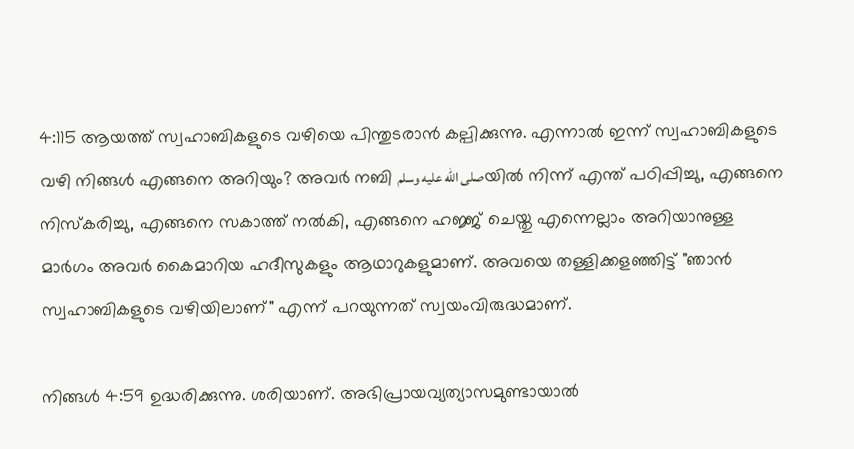4:115 ആയത്ത് സ്വഹാബികളുടെ വഴിയെ പിന്തുടരാൻ കല്പിക്കുന്നു. എന്നാൽ ഇന്ന് സ്വഹാബികളുടെ വഴി നിങ്ങൾ എങ്ങനെ അറിയും? അവർ നബി صلى الله عليه وسلمയിൽ നിന്ന് എന്ത് പഠിപ്പിച്ചു, എങ്ങനെ നിസ്കരിച്ചു, എങ്ങനെ സകാത്ത് നൽകി, എങ്ങനെ ഹജ്ജ് ചെയ്തു എന്നെല്ലാം അറിയാനുള്ള  മാർഗം അവർ കൈമാറിയ ഹദീസുകളും ആഥാറുകളുമാണ്. അവയെ തള്ളിക്കളഞ്ഞിട്ട് "ഞാൻ സ്വഹാബികളുടെ വഴിയിലാണ്" എന്ന് പറയുന്നത് സ്വയംവിരുദ്ധമാണ്.

നിങ്ങൾ 4:59 ഉദ്ധരിക്കുന്നു. ശരിയാണ്. അഭിപ്രായവ്യത്യാസമുണ്ടായാൽ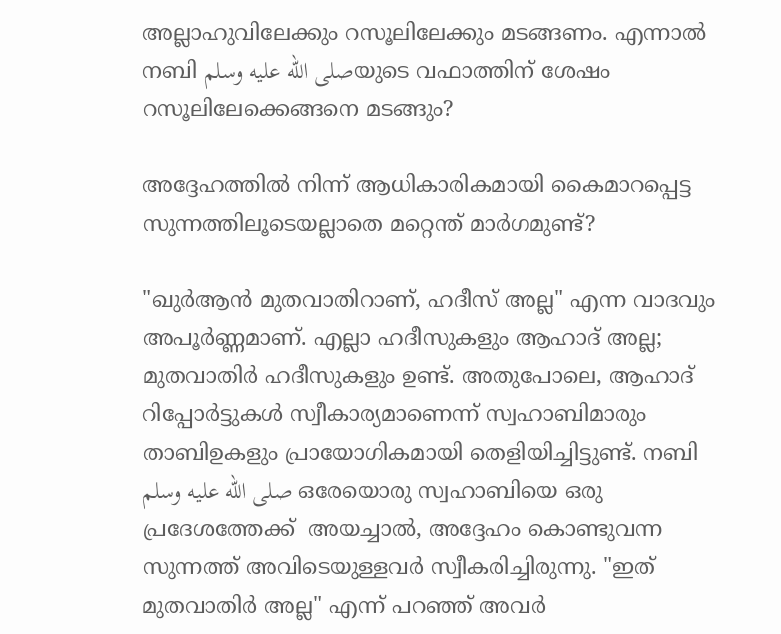അല്ലാഹുവിലേക്കും റസൂലിലേക്കും മടങ്ങണം. എന്നാൽ നബി صلى الله عليه وسلمയുടെ വഫാത്തിന് ശേഷം റസൂലിലേക്കെങ്ങനെ മടങ്ങും?

അദ്ദേഹത്തിൽ നിന്ന് ആധികാരികമായി കൈമാറപ്പെട്ട സുന്നത്തിലൂടെയല്ലാതെ മറ്റെന്ത് മാർഗമുണ്ട്?

"ഖുർആൻ മുതവാതിറാണ്, ഹദീസ് അല്ല" എന്ന വാദവും അപൂർണ്ണമാണ്. എല്ലാ ഹദീസുകളും ആഹാദ് അല്ല; മുതവാതിർ ഹദീസുകളും ഉണ്ട്. അതുപോലെ, ആഹാദ് റിപ്പോർട്ടുകൾ സ്വീകാര്യമാണെന്ന് സ്വഹാബിമാരും താബിഉകളും പ്രായോഗികമായി തെളിയിച്ചിട്ടുണ്ട്. നബി صلى الله عليه وسلم ഒരേയൊരു സ്വഹാബിയെ ഒരു പ്രദേശത്തേക്ക്  അയച്ചാൽ, അദ്ദേഹം കൊണ്ടുവന്ന സുന്നത്ത് അവിടെയുള്ളവർ സ്വീകരിച്ചിരുന്നു. "ഇത് മുതവാതിർ അല്ല" എന്ന് പറഞ്ഞ് അവർ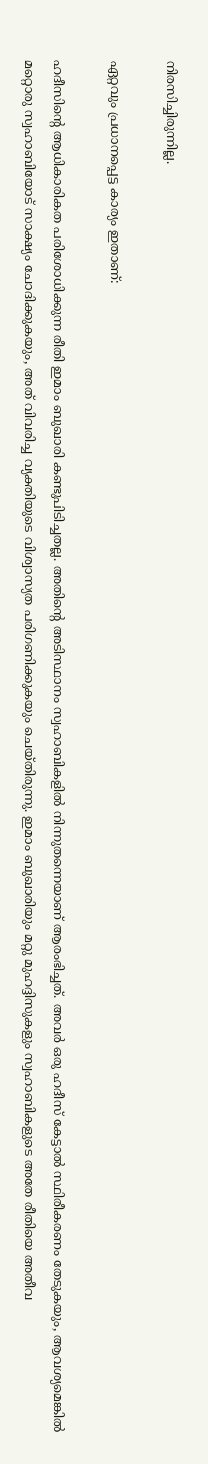നിരസിച്ചിരുന്നില്ല.

ഏറ്റവും പ്രധാനപ്പെട്ട കാര്യം ഇതാണ്:

ഹദീസിന്റെ ആധികാരികത പരിശോധിക്കുന്ന രീതി ഇമാം ബുഖാരി കണ്ടുപിടിച്ചതല്ല. അതിന്റെ അടിസ്ഥാനം സ്വഹാബികളിൽ നിന്നുതന്നെയാണ് ആരംഭിച്ചത്. അവർ ഒരു ഹദീസ് കേട്ടാൽ സ്ഥിരീകരണം തേടുകയും, ആവശ്യമെങ്കിൽ മറ്റൊരു സ്വഹാബിയോട് സാക്ഷ്യം ചോദിക്കുകയും, അത് വിവരിച്ച വ്യക്തിയുടെ വിശ്വാസ്യത പരിഗണിക്കുകയും ചെയ്തിരുന്നു. ഇമാം ബുഖാരിയും മറ്റു മുഹദ്ദിസുകളും സ്വഹാബികളുടെ അതേ രീതിയെ അതീവ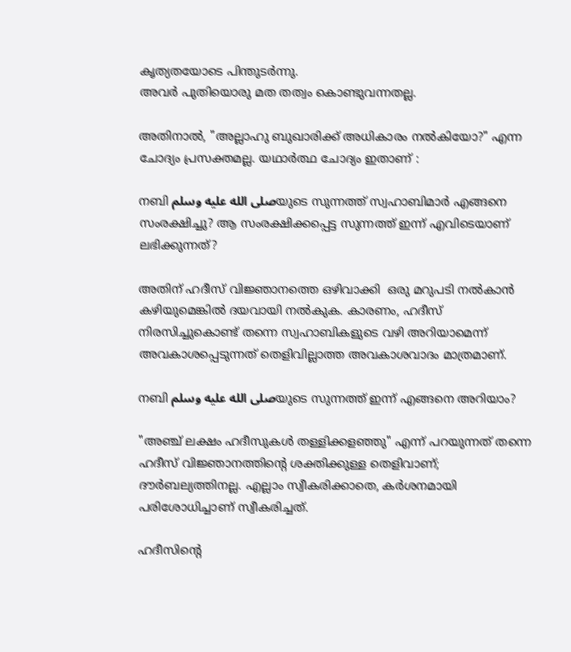കൃത്യതയോടെ പിന്തുടർന്നു.
അവർ പുതിയൊരു മത തത്വം കൊണ്ടുവന്നതല്ല.

അതിനാൽ, "അല്ലാഹു ബുഖാരിക്ക് അധികാരം നൽകിയോ?" എന്ന ചോദ്യം പ്രസക്തമല്ല. യഥാർത്ഥ ചോദ്യം ഇതാണ് :

നബി صلى الله عليه وسلمയുടെ സുന്നത്ത് സ്വഹാബിമാർ എങ്ങനെ സംരക്ഷിച്ചു? ആ സംരക്ഷിക്കപ്പെട്ട സുന്നത്ത് ഇന്ന് എവിടെയാണ് ലഭിക്കുന്നത്?

അതിന് ഹദീസ് വിജ്ഞാനത്തെ ഒഴിവാക്കി  ഒരു മറുപടി നൽകാൻ കഴിയുമെങ്കിൽ ദയവായി നൽകുക. കാരണം, ഹദീസ് നിരസിച്ചുകൊണ്ട് തന്നെ സ്വഹാബികളുടെ വഴി അറിയാമെന്ന് അവകാശപ്പെടുന്നത് തെളിവില്ലാത്ത അവകാശവാദം മാത്രമാണ്.

നബി صلى الله عليه وسلمയുടെ സുന്നത്ത് ഇന്ന് എങ്ങനെ അറിയാം?

"അഞ്ച് ലക്ഷം ഹദീസുകൾ തള്ളിക്കളഞ്ഞു" എന്ന് പറയുന്നത് തന്നെ ഹദീസ് വിജ്ഞാനത്തിന്റെ ശക്തിക്കുള്ള തെളിവാണ്; ദൗർബല്യത്തിനല്ല. എല്ലാം സ്വീകരിക്കാതെ, കർശനമായി പരിശോധിച്ചാണ് സ്വീകരിച്ചത്.

ഹദീസിന്റെ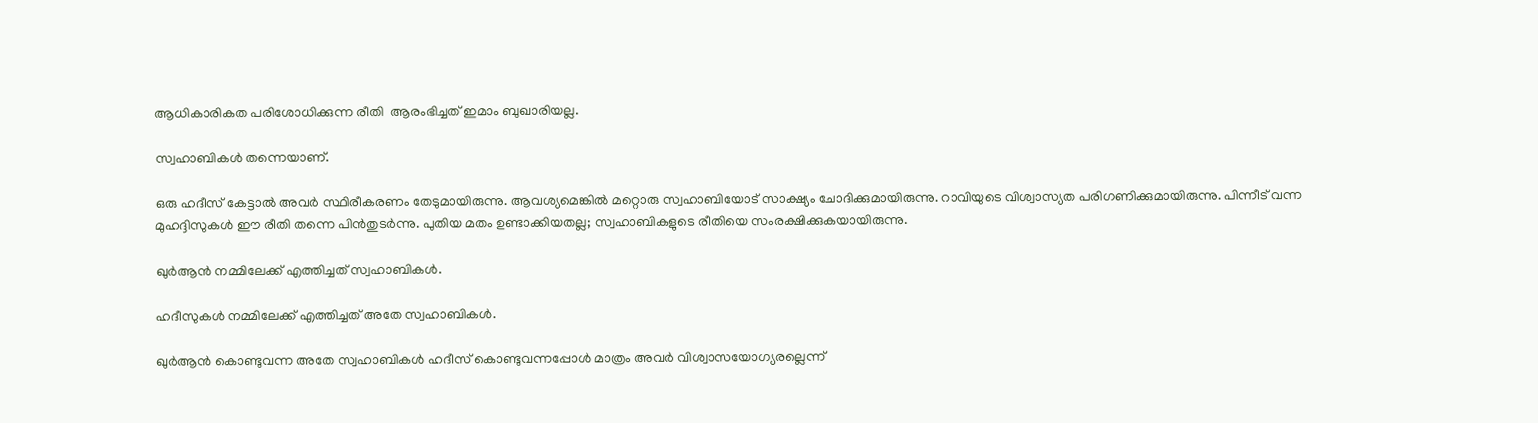ആധികാരികത പരിശോധിക്കുന്ന രീതി  ആരംഭിച്ചത് ഇമാം ബുഖാരിയല്ല.

സ്വഹാബികൾ തന്നെയാണ്.

ഒരു ഹദീസ് കേട്ടാൽ അവർ സ്ഥിരീകരണം തേടുമായിരുന്നു. ആവശ്യമെങ്കിൽ മറ്റൊരു സ്വഹാബിയോട് സാക്ഷ്യം ചോദിക്കുമായിരുന്നു. റാവിയുടെ വിശ്വാസ്യത പരിഗണിക്കുമായിരുന്നു. പിന്നീട് വന്ന മുഹദ്ദിസുകൾ ഈ രീതി തന്നെ പിൻതുടർന്നു. പുതിയ മതം ഉണ്ടാക്കിയതല്ല; സ്വഹാബികളുടെ രീതിയെ സംരക്ഷിക്കുകയായിരുന്നു.

ഖുർആൻ നമ്മിലേക്ക് എത്തിച്ചത് സ്വഹാബികൾ.

ഹദീസുകൾ നമ്മിലേക്ക് എത്തിച്ചത് അതേ സ്വഹാബികൾ.

ഖുർആൻ കൊണ്ടുവന്ന അതേ സ്വഹാബികൾ ഹദീസ് കൊണ്ടുവന്നപ്പോൾ മാത്രം അവർ വിശ്വാസയോഗ്യരല്ലെന്ന്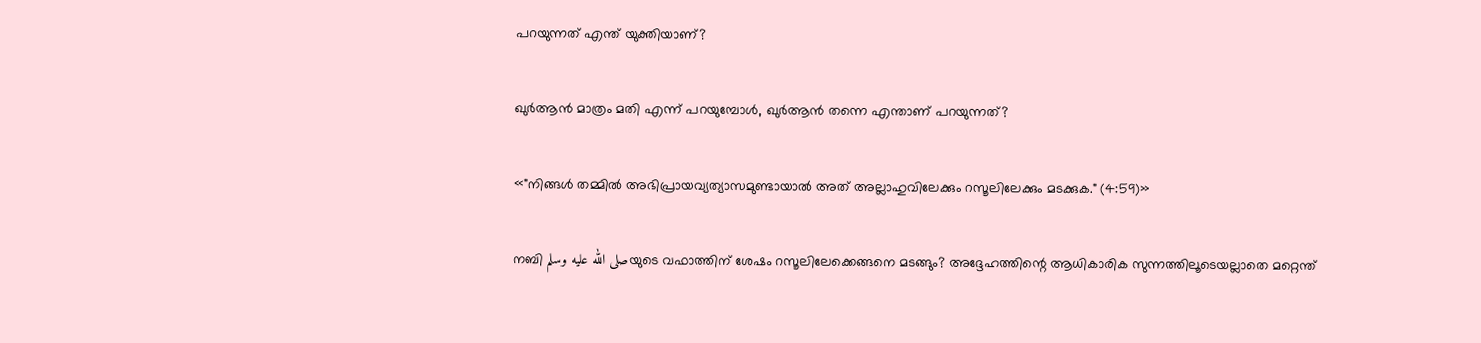പറയുന്നത് എന്ത് യുക്തിയാണ്?

ഖുർആൻ മാത്രം മതി എന്ന് പറയുമ്പോൾ, ഖുർആൻ തന്നെ എന്താണ് പറയുന്നത്?

«"നിങ്ങൾ തമ്മിൽ അഭിപ്രായവ്യത്യാസമുണ്ടായാൽ അത് അല്ലാഹുവിലേക്കും റസൂലിലേക്കും മടക്കുക." (4:59)»

നബി صلى الله عليه وسلمയുടെ വഫാത്തിന് ശേഷം റസൂലിലേക്കെങ്ങനെ മടങ്ങും? അദ്ദേഹത്തിന്റെ ആധികാരിക സുന്നത്തിലൂടെയല്ലാതെ മറ്റെന്ത്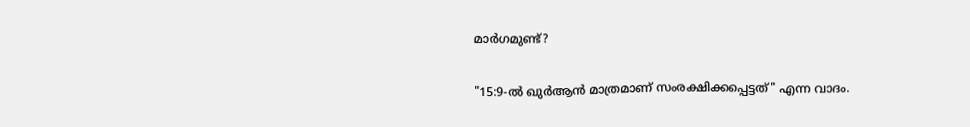മാർഗമുണ്ട്?

"15:9-ൽ ഖുർആൻ മാത്രമാണ് സംരക്ഷിക്കപ്പെട്ടത്" എന്ന വാദം.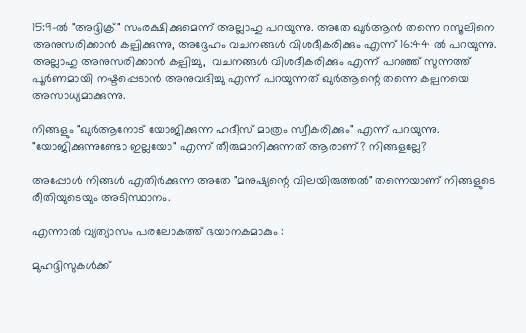15:9-ൽ "അദ്ദിക്ര്" സംരക്ഷിക്കുമെന്ന് അല്ലാഹു പറയുന്നു. അതേ ഖുർആൻ തന്നെ റസൂലിനെ അനുസരിക്കാൻ കല്പിക്കുന്നു, അദ്ദേഹം വചനങ്ങൾ വിശദീകരിക്കും എന്ന് 16:44 ൽ പറയുന്നു. അല്ലാഹു അനുസരിക്കാൻ കല്പിച്ചു,  വചനങ്ങൾ വിശദീകരിക്കും എന്ന് പറഞ്ഞ് സുന്നത്ത് പൂർണമായി നഷ്ടപ്പെടാൻ അനുവദിച്ചു എന്ന് പറയുന്നത് ഖുർആന്റെ തന്നെ കല്പനയെ അസാധ്യമാക്കുന്നു.

നിങ്ങളും "ഖുർആനോട് യോജിക്കുന്ന ഹദീസ് മാത്രം സ്വീകരിക്കും" എന്ന് പറയുന്നു. "യോജിക്കുന്നുണ്ടോ ഇല്ലയോ" എന്ന് തീരുമാനിക്കുന്നത് ആരാണ്? നിങ്ങളല്ലേ?

അപ്പോൾ നിങ്ങൾ എതിർക്കുന്ന അതേ "മനുഷ്യന്റെ വിലയിരുത്തൽ" തന്നെയാണ് നിങ്ങളുടെ രീതിയുടെയും അടിസ്ഥാനം.

എന്നാൽ വ്യത്യാസം പരലോകത്ത് ഭയാനകമാകും :

മുഹദ്ദിസുകൾക്ക്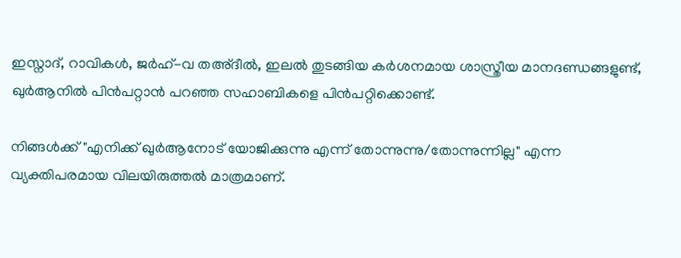ഇസ്നാദ്, റാവികൾ, ജർഹ്-വ തഅ്ദീൽ, ഇലൽ തുടങ്ങിയ കർശനമായ ശാസ്ത്രീയ മാനദണ്ഡങ്ങളുണ്ട്, ഖുർആനിൽ പിൻപറ്റാൻ പറഞ്ഞ സഹാബികളെ പിൻപറ്റിക്കൊണ്ട്.

നിങ്ങൾക്ക് "എനിക്ക് ഖുർആനോട് യോജിക്കുന്നു എന്ന് തോന്നുന്നു/തോന്നുന്നില്ല" എന്ന വ്യക്തിപരമായ വിലയിരുത്തൽ മാത്രമാണ്.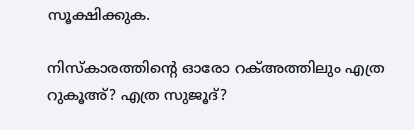സൂക്ഷിക്കുക.

നിസ്കാരത്തിന്റെ ഓരോ റക്അത്തിലും എത്ര റുകൂഅ്? എത്ര സുജൂദ്?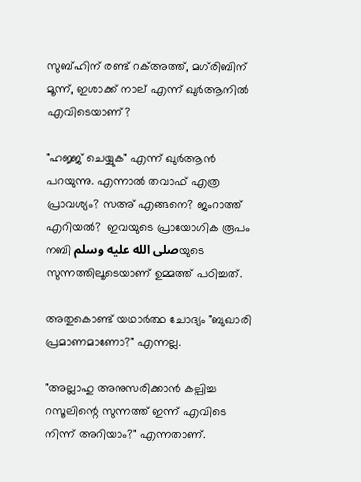സുബ്ഹിന് രണ്ട് റക്അത്ത്, മഗ്‌രിബിന് മൂന്ന്, ഇശാക്ക് നാല് എന്ന് ഖുർആനിൽ എവിടെയാണ്?

"ഹജ്ജ് ചെയ്യുക" എന്ന് ഖുർആൻ പറയുന്നു. എന്നാൽ തവാഫ് എത്ര പ്രാവശ്യം? സഅ് എങ്ങനെ? ജംറാത്ത് എറിയൽ?  ഇവയുടെ പ്രായോഗിക രൂപം നബി صلى الله عليه وسلمയുടെ സുന്നത്തിലൂടെയാണ് ഉമ്മത്ത് പഠിച്ചത്.

അതുകൊണ്ട് യഥാർത്ഥ ചോദ്യം "ബുഖാരി പ്രമാണമാണോ?" എന്നല്ല.

"അല്ലാഹു അനുസരിക്കാൻ കല്പിച്ച റസൂലിന്റെ സുന്നത്ത് ഇന്ന് എവിടെ നിന്ന് അറിയാം?" എന്നതാണ്.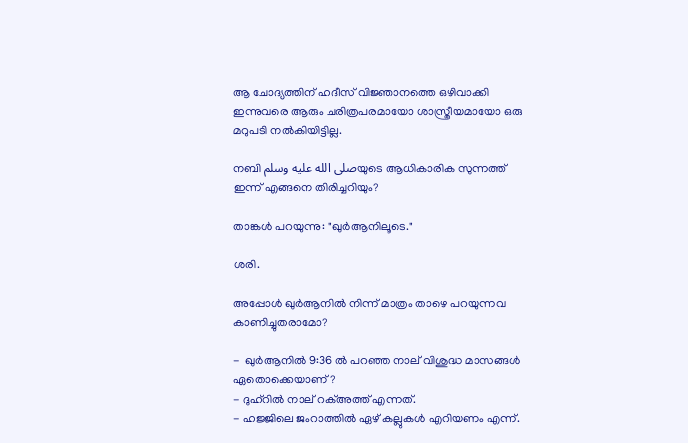ആ ചോദ്യത്തിന് ഹദീസ് വിജ്ഞാനത്തെ ഒഴിവാക്കി ഇന്നുവരെ ആരും ചരിത്രപരമായോ ശാസ്ത്രീയമായോ ഒരു മറുപടി നൽകിയിട്ടില്ല.

നബി صلى الله عليه وسلمയുടെ ആധികാരിക സുന്നത്ത് ഇന്ന് എങ്ങനെ തിരിച്ചറിയും?

താങ്കൾ പറയുന്നു: "ഖുർആനിലൂടെ."

ശരി.

അപ്പോൾ ഖുർആനിൽ നിന്ന് മാത്രം താഴെ പറയുന്നവ കാണിച്ചുതരാമോ?

-  ഖുർആനിൽ 9:36 ൽ പറഞ്ഞ നാല് വിശുദ്ധ മാസങ്ങൾ ഏതൊക്കെയാണ്?
- ദുഹ്റിൽ നാല് റക്അത്ത് എന്നത്.
- ഹജ്ജിലെ ജംറാത്തിൽ ഏഴ് കല്ലുകൾ എറിയണം എന്ന്.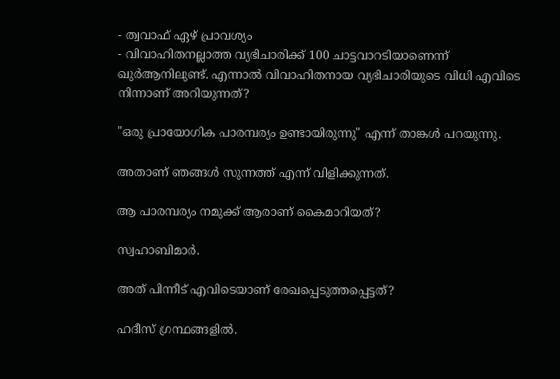- ത്വവാഫ് ഏഴ് പ്രാവശ്യം
- വിവാഹിതനല്ലാത്ത വ്യഭിചാരിക്ക് 100 ചാട്ടവാറടിയാണെന്ന് ഖുർആനിലുണ്ട്. എന്നാൽ വിവാഹിതനായ വ്യഭിചാരിയുടെ വിധി എവിടെ നിന്നാണ് അറിയുന്നത്?

"ഒരു പ്രായോഗിക പാരമ്പര്യം ഉണ്ടായിരുന്നു" എന്ന് താങ്കൾ പറയുന്നു.

അതാണ് ഞങ്ങൾ സുന്നത്ത് എന്ന് വിളിക്കുന്നത്.

ആ പാരമ്പര്യം നമുക്ക് ആരാണ് കൈമാറിയത്?

സ്വഹാബിമാർ.

അത് പിന്നീട് എവിടെയാണ് രേഖപ്പെടുത്തപ്പെട്ടത്?

ഹദീസ് ഗ്രന്ഥങ്ങളിൽ.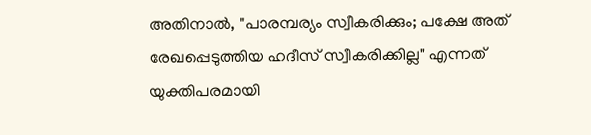അതിനാൽ, "പാരമ്പര്യം സ്വീകരിക്കും; പക്ഷേ അത് രേഖപ്പെടുത്തിയ ഹദീസ് സ്വീകരിക്കില്ല" എന്നത് യുക്തിപരമായി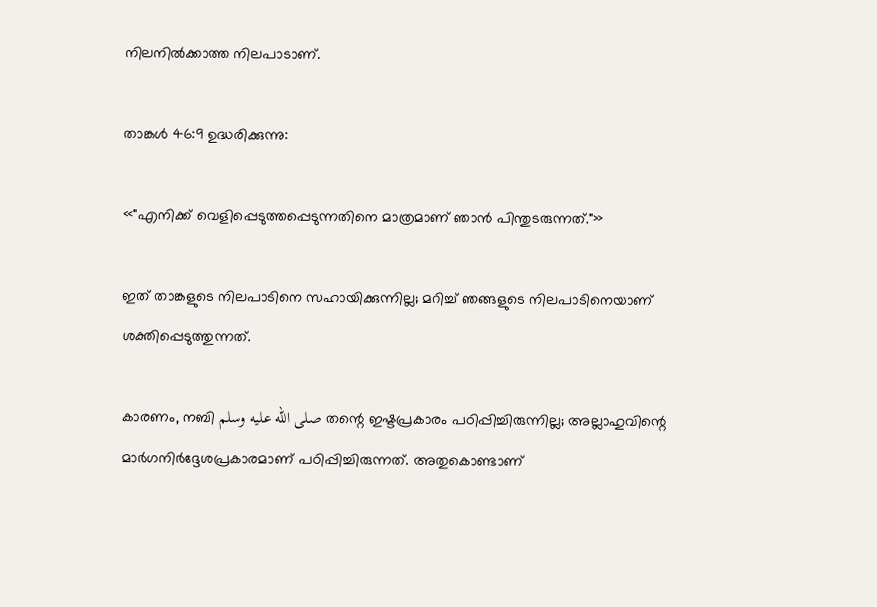നിലനിൽക്കാത്ത നിലപാടാണ്.

താങ്കൾ 46:9 ഉദ്ധരിക്കുന്നു:

«"എനിക്ക് വെളിപ്പെടുത്തപ്പെടുന്നതിനെ മാത്രമാണ് ഞാൻ പിന്തുടരുന്നത്."»

ഇത് താങ്കളുടെ നിലപാടിനെ സഹായിക്കുന്നില്ല; മറിച്ച് ഞങ്ങളുടെ നിലപാടിനെയാണ് ശക്തിപ്പെടുത്തുന്നത്.

കാരണം, നബി صلى الله عليه وسلم തന്റെ ഇഷ്ടപ്രകാരം പഠിപ്പിച്ചിരുന്നില്ല; അല്ലാഹുവിന്റെ മാർഗനിർദ്ദേശപ്രകാരമാണ് പഠിപ്പിച്ചിരുന്നത്. അതുകൊണ്ടാണ്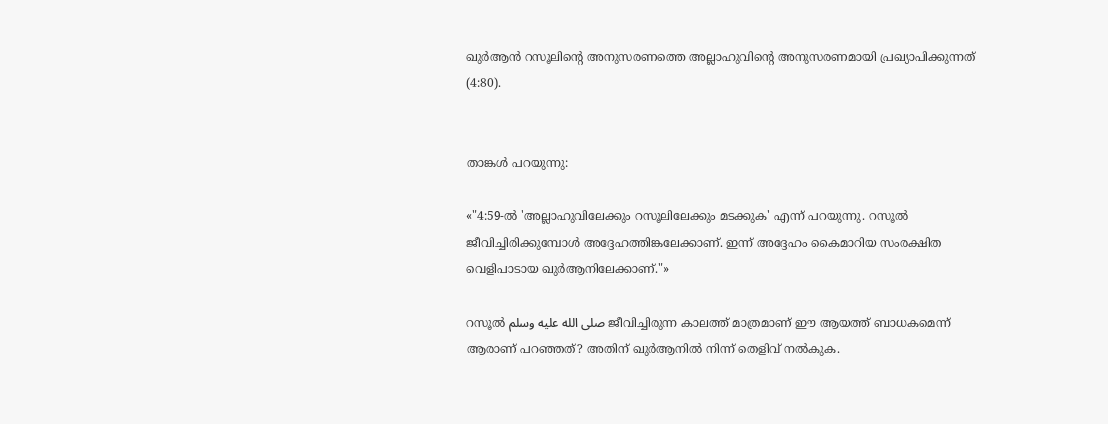ഖുർആൻ റസൂലിന്റെ അനുസരണത്തെ അല്ലാഹുവിന്റെ അനുസരണമായി പ്രഖ്യാപിക്കുന്നത് (4:80).


താങ്കൾ പറയുന്നു:

«"4:59-ൽ 'അല്ലാഹുവിലേക്കും റസൂലിലേക്കും മടക്കുക' എന്ന് പറയുന്നു. റസൂൽ ജീവിച്ചിരിക്കുമ്പോൾ അദ്ദേഹത്തിങ്കലേക്കാണ്. ഇന്ന് അദ്ദേഹം കൈമാറിയ സംരക്ഷിത വെളിപാടായ ഖുർആനിലേക്കാണ്."»

റസൂൽ صلى الله عليه وسلم ജീവിച്ചിരുന്ന കാലത്ത് മാത്രമാണ് ഈ ആയത്ത് ബാധകമെന്ന് ആരാണ് പറഞ്ഞത്? അതിന് ഖുർആനിൽ നിന്ന് തെളിവ് നൽകുക.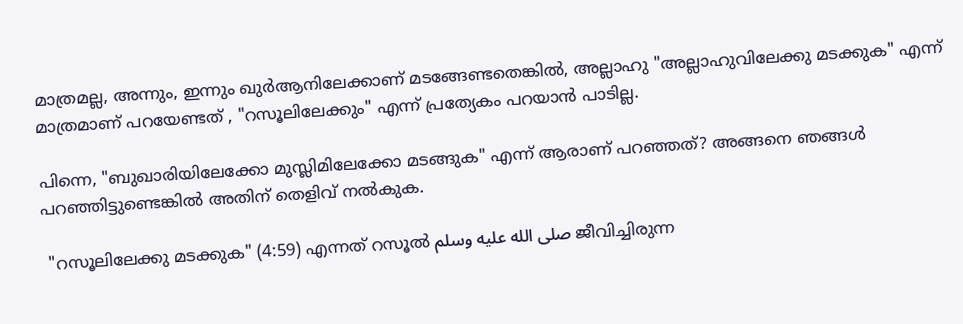മാത്രമല്ല, അന്നും, ഇന്നും ഖുർആനിലേക്കാണ് മടങ്ങേണ്ടതെങ്കിൽ, അല്ലാഹു "അല്ലാഹുവിലേക്കു മടക്കുക" എന്ന് മാത്രമാണ് പറയേണ്ടത് , "റസൂലിലേക്കും" എന്ന് പ്രത്യേകം പറയാൻ പാടില്ല.

പിന്നെ, "ബുഖാരിയിലേക്കോ മുസ്ലിമിലേക്കോ മടങ്ങുക" എന്ന് ആരാണ് പറഞ്ഞത്? അങ്ങനെ ഞങ്ങൾ പറഞ്ഞിട്ടുണ്ടെങ്കിൽ അതിന് തെളിവ് നൽകുക.

 "റസൂലിലേക്കു മടക്കുക" (4:59) എന്നത് റസൂൽ صلى الله عليه وسلم ജീവിച്ചിരുന്ന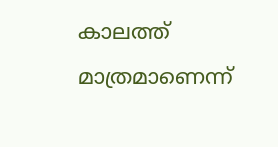കാലത്ത് മാത്രമാണെന്ന്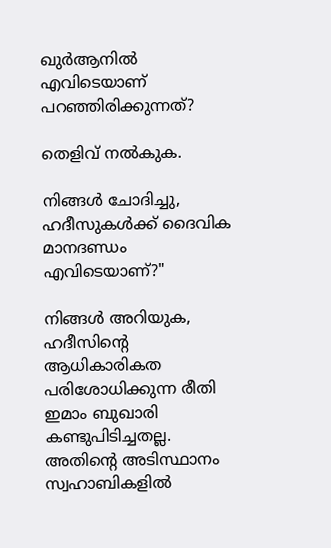ഖുർആനിൽ എവിടെയാണ് പറഞ്ഞിരിക്കുന്നത്?

തെളിവ് നൽകുക.

നിങ്ങൾ ചോദിച്ചു, ഹദീസുകൾക്ക് ദൈവിക മാനദണ്ഡം എവിടെയാണ്?"

നിങ്ങൾ അറിയുക, ഹദീസിന്റെ ആധികാരികത പരിശോധിക്കുന്ന രീതി ഇമാം ബുഖാരി കണ്ടുപിടിച്ചതല്ല. അതിന്റെ അടിസ്ഥാനം സ്വഹാബികളിൽ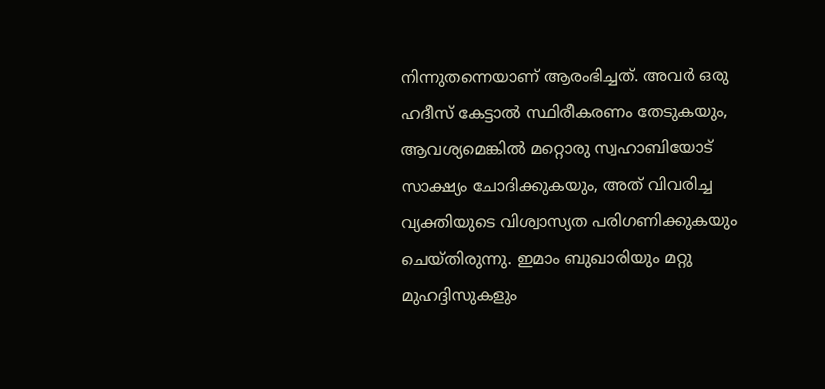നിന്നുതന്നെയാണ് ആരംഭിച്ചത്. അവർ ഒരു ഹദീസ് കേട്ടാൽ സ്ഥിരീകരണം തേടുകയും, ആവശ്യമെങ്കിൽ മറ്റൊരു സ്വഹാബിയോട് സാക്ഷ്യം ചോദിക്കുകയും, അത് വിവരിച്ച വ്യക്തിയുടെ വിശ്വാസ്യത പരിഗണിക്കുകയും ചെയ്തിരുന്നു. ഇമാം ബുഖാരിയും മറ്റു മുഹദ്ദിസുകളും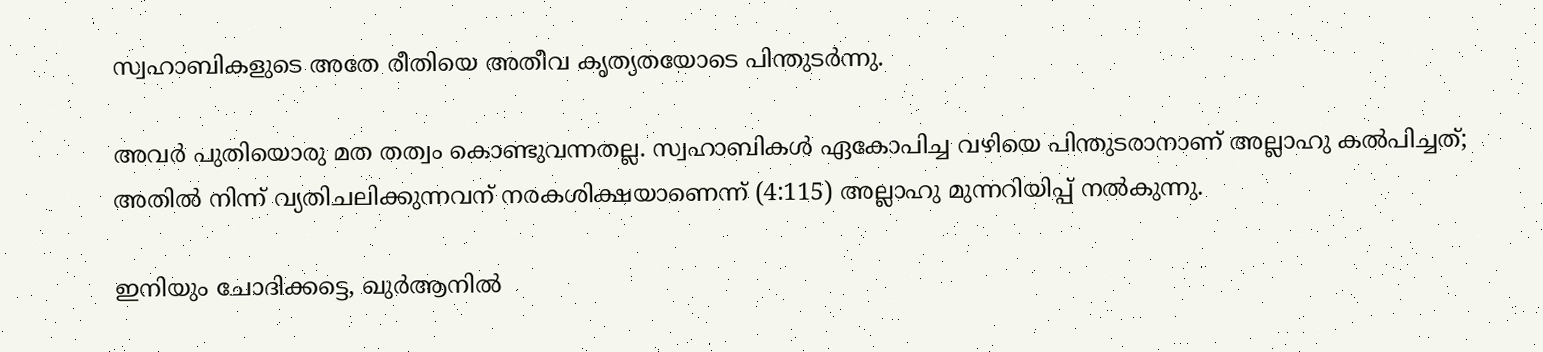സ്വഹാബികളുടെ അതേ രീതിയെ അതീവ കൃത്യതയോടെ പിന്തുടർന്നു.

അവർ പുതിയൊരു മത തത്വം കൊണ്ടുവന്നതല്ല. സ്വഹാബികൾ ഏകോപിച്ച വഴിയെ പിന്തുടരാനാണ് അല്ലാഹു കൽപിച്ചത്; അതിൽ നിന്ന് വ്യതിചലിക്കുന്നവന് നരകശിക്ഷയാണെന്ന് (4:115) അല്ലാഹു മുന്നറിയിപ്പ് നൽകുന്നു.

ഇനിയും ചോദിക്കട്ടെ, ഖുർആനിൽ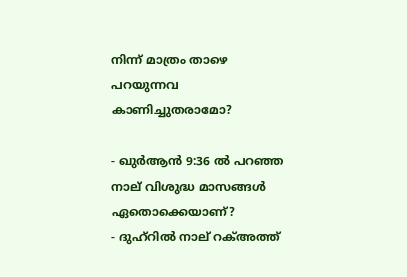നിന്ന് മാത്രം താഴെ പറയുന്നവ കാണിച്ചുതരാമോ?

- ഖുർആൻ 9:36 ൽ പറഞ്ഞ നാല് വിശുദ്ധ മാസങ്ങൾ ഏതൊക്കെയാണ്?
- ദുഹ്റിൽ നാല് റക്അത്ത്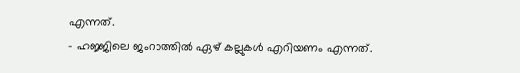എന്നത്.
- ഹജ്ജിലെ ജംറാത്തിൽ ഏഴ് കല്ലുകൾ എറിയണം എന്നത്.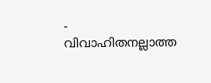- വിവാഹിതനല്ലാത്ത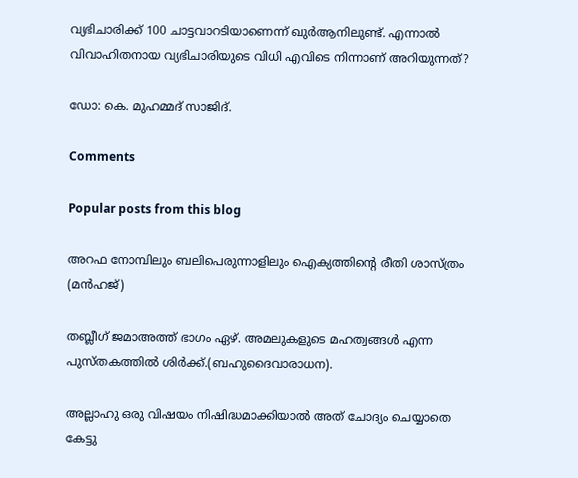വ്യഭിചാരിക്ക് 100 ചാട്ടവാറടിയാണെന്ന് ഖുർആനിലുണ്ട്. എന്നാൽ വിവാഹിതനായ വ്യഭിചാരിയുടെ വിധി എവിടെ നിന്നാണ് അറിയുന്നത്?

ഡോ: കെ. മുഹമ്മദ് സാജിദ്.

Comments

Popular posts from this blog

അറഫ നോമ്പിലും ബലിപെരുന്നാളിലും ഐക്യത്തിന്റെ രീതി ശാസ്ത്രം (മൻഹജ്)

തബ്ലീഗ് ജമാഅത്ത് ഭാഗം ഏഴ്. അമലുകളുടെ മഹത്വങ്ങൾ എന്ന പുസ്തകത്തിൽ ശിർക്ക്.(ബഹുദൈവാരാധന).

അല്ലാഹു ഒരു വിഷയം നിഷിദ്ധമാക്കിയാൽ അത് ചോദ്യം ചെയ്യാതെ കേട്ടു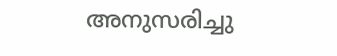അനുസരിച്ചു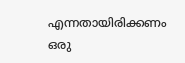എന്നതായിരിക്കണം ഒരു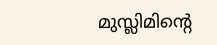മുസ്ലിമിൻ്റെ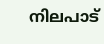നിലപാട്